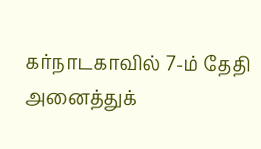கர்நாடகாவில் 7-ம் தேதி அனைத்துக்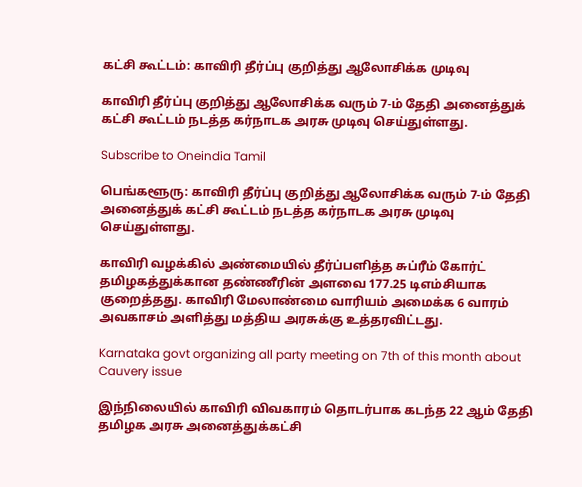கட்சி கூட்டம்: காவிரி தீர்ப்பு குறித்து ஆலோசிக்க முடிவு

காவிரி தீர்ப்பு குறித்து ஆலோசிக்க வரும் 7-ம் தேதி அனைத்துக் கட்சி கூட்டம் நடத்த கர்நாடக அரசு முடிவு செய்துள்ளது.

Subscribe to Oneindia Tamil

பெங்களூரு: காவிரி தீர்ப்பு குறித்து ஆலோசிக்க வரும் 7-ம் தேதி அனைத்துக் கட்சி கூட்டம் நடத்த கர்நாடக அரசு முடிவு செய்துள்ளது.

காவிரி வழக்கில் அண்மையில் தீர்ப்பளித்த சுப்ரீம் கோர்ட் தமிழகத்துக்கான தண்ணீரின் அளவை 177.25 டிஎம்சியாக குறைத்தது. காவிரி மேலாண்மை வாரியம் அமைக்க 6 வாரம் அவகாசம் அளித்து மத்திய அரசுக்கு உத்தரவிட்டது.

Karnataka govt organizing all party meeting on 7th of this month about Cauvery issue

இந்நிலையில் காவிரி விவகாரம் தொடர்பாக கடந்த 22 ஆம் தேதி தமிழக அரசு அனைத்துக்கட்சி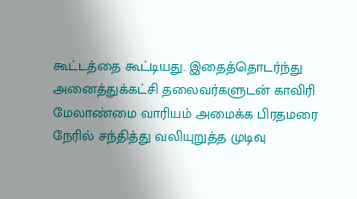கூட்டத்தை கூட்டியது. இதைத்தொடர்ந்து அனைத்துக்கட்சி தலைவர்களுடன் காவிரி மேலாண்மை வாரியம் அமைக்க பிரதமரை நேரில் சந்தித்து வலியுறுத்த முடிவு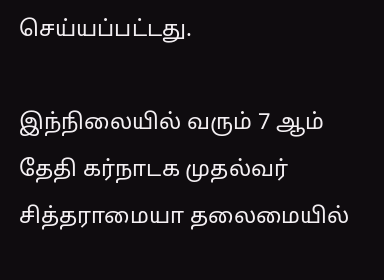செய்யப்பட்டது.

இந்நிலையில் வரும் 7 ஆம் தேதி கர்நாடக முதல்வர் சித்தராமையா தலைமையில்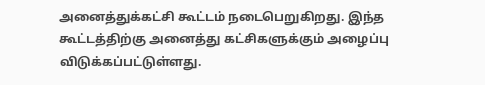அனைத்துக்கட்சி கூட்டம் நடைபெறுகிறது. இந்த கூட்டத்திற்கு அனைத்து கட்சிகளுக்கும் அழைப்பு விடுக்கப்பட்டுள்ளது.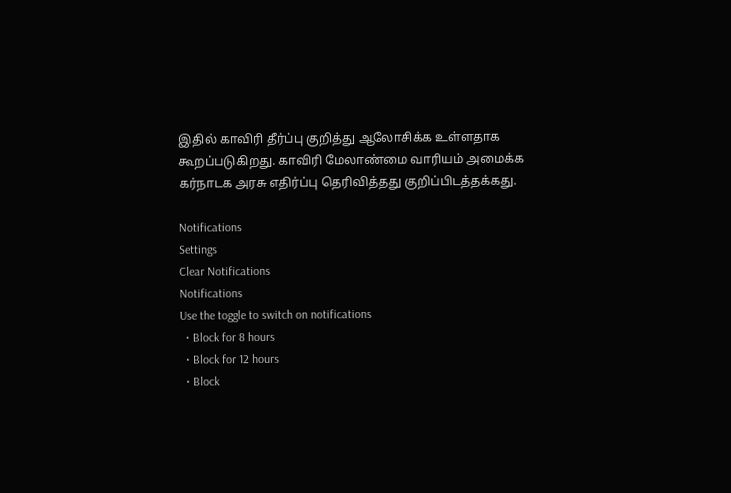இதில் காவிரி தீர்ப்பு குறித்து ஆலோசிக்க உள்ளதாக கூறப்படுகிறது. காவிரி மேலாண்மை வாரியம் அமைக்க கர்நாடக அரசு எதிர்ப்பு தெரிவித்தது குறிப்பிடத்தக்கது.

Notifications
Settings
Clear Notifications
Notifications
Use the toggle to switch on notifications
  • Block for 8 hours
  • Block for 12 hours
  • Block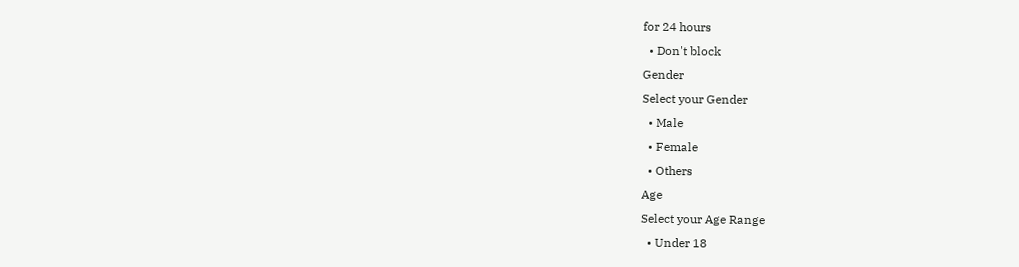for 24 hours
  • Don't block
Gender
Select your Gender
  • Male
  • Female
  • Others
Age
Select your Age Range
  • Under 18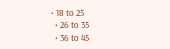• 18 to 25
  • 26 to 35
  • 36 to 45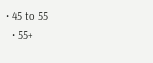• 45 to 55
  • 55+